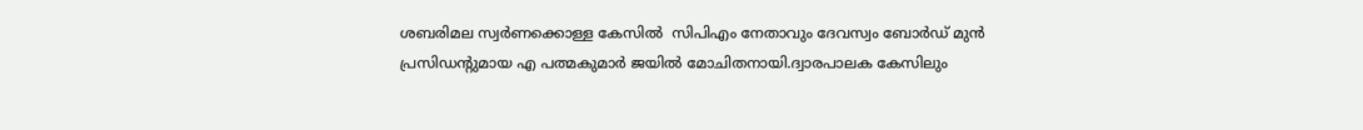ശബരിമല സ്വർണക്കൊള്ള കേസിൽ  സിപിഎം നേതാവും ദേവസ്വം ബോർഡ് മുൻ പ്രസിഡന്റുമായ എ പത്മകുമാർ ജയിൽ മോചിതനായി.ദ്വാരപാലക കേസിലും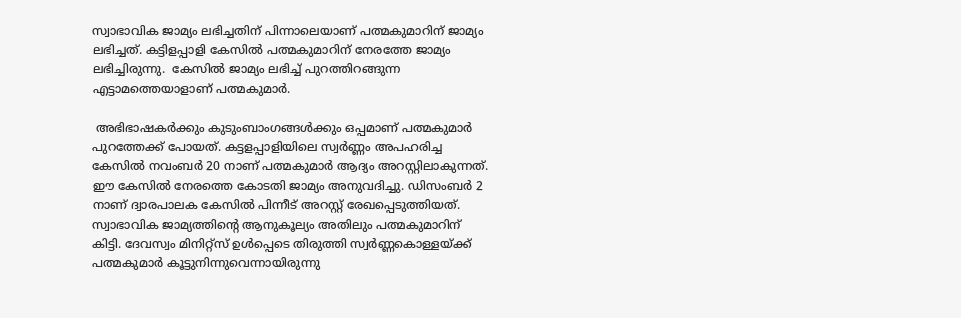സ്വാഭാവിക ജാമ്യം ലഭിച്ചതിന് പിന്നാലെയാണ് പത്മകുമാറിന് ജാമ്യം ലഭിച്ചത്. കട്ടിളപ്പാളി കേസിൽ പത്മകുമാറിന് നേരത്തേ ജാമ്യം ലഭിച്ചിരുന്നു.  കേസിൽ ജാമ്യം ലഭിച്ച് പുറത്തിറങ്ങുന്ന എട്ടാമത്തെയാളാണ് പത്മകുമാർ.

 അഭിഭാഷകർക്കും കുടുംബാംഗങ്ങൾക്കും ഒപ്പമാണ് പത്മകുമാർ പുറത്തേക്ക് പോയത്. കട്ടളപ്പാളിയിലെ സ്വർണ്ണം അപഹരിച്ച കേസിൽ നവംബർ 20 നാണ് പത്മകുമാർ ആദ്യം അറസ്റ്റിലാകുന്നത്. ഈ കേസിൽ നേരത്തെ കോടതി ജാമ്യം അനുവദിച്ചു. ഡിസംബർ 2 നാണ് ദ്വാരപാലക കേസിൽ പിന്നീട് അറസ്റ്റ് രേഖപ്പെടുത്തിയത്. സ്വാഭാവിക ജാമ്യത്തിന്റെ ആനുകൂല്യം അതിലും പത്മകുമാറിന് കിട്ടി. ദേവസ്വം മിനിറ്റ്‌സ് ഉൾപ്പെടെ തിരുത്തി സ്വർണ്ണകൊള്ളയ്ക്ക് പത്മകുമാർ കൂട്ടുനിന്നുവെന്നായിരുന്നു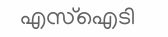എസ്‌ഐടി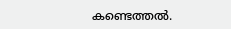കണ്ടെത്തൽ.